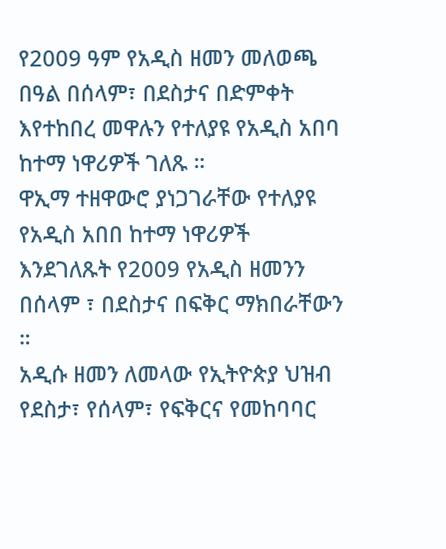የ2009 ዓም የአዲስ ዘመን መለወጫ በዓል በሰላም፣ በደስታና በድምቀት እየተከበረ መዋሉን የተለያዩ የአዲስ አበባ ከተማ ነዋሪዎች ገለጹ ።
ዋኢማ ተዘዋውሮ ያነጋገራቸው የተለያዩ የአዲስ አበበ ከተማ ነዋሪዎች እንደገለጹት የ2009 የአዲስ ዘመንን በሰላም ፣ በደስታና በፍቅር ማክበራቸውን ።
አዲሱ ዘመን ለመላው የኢትዮጵያ ህዝብ የደስታ፣ የሰላም፣ የፍቅርና የመከባባር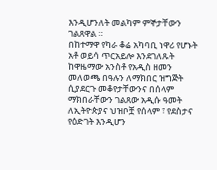እንዲሆንለት መልካም ምኞታቸውን ገልጸዋል ።
በከተማዋ የካራ ቆሬ አካባቢ ነዋሪ የሆኑት አቶ ወይሳ ጥርአይሎ እንደገለጹት ከዋዜማው አንስቶ የአዲስ ዘመን መለወጫ በዓሉን ለማክበር ዝግጅት ሲያደርጉ መቆየታቸውንና በሰላም ማክበራቸውን ገልጸው አዲሱ ዓመት ለኢትዮጵያና ህዝቦቿ የሰላም ፣ የደስታና የዕድገት እንዲሆን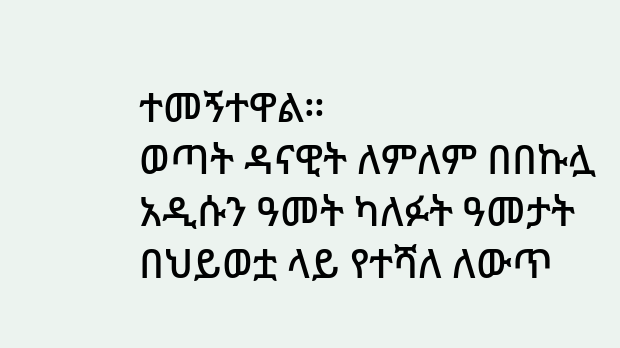ተመኝተዋል።
ወጣት ዳናዊት ለምለም በበኩሏ አዲሱን ዓመት ካለፉት ዓመታት በህይወቷ ላይ የተሻለ ለውጥ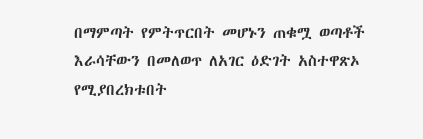በማምጣት የምትጥርበት መሆኑን ጠቁሟ ወጣቶች እራሳቸውን በመለወጥ ለአገር ዕድገት አስተዋጽኦ የሚያበረክቱበት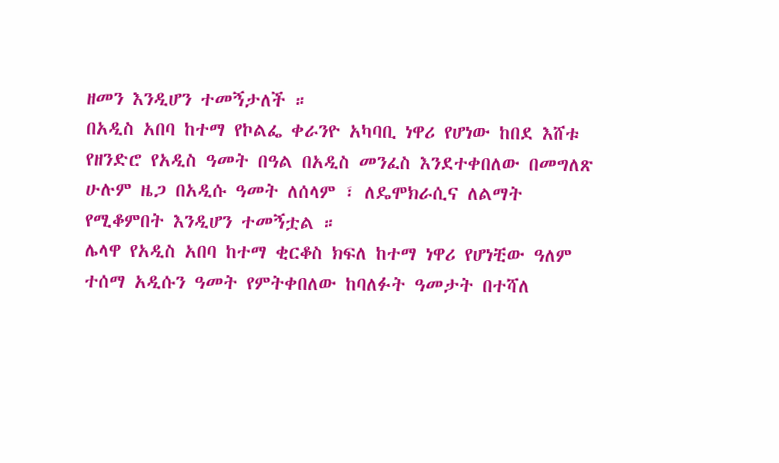ዘመን እንዲሆን ተመኝታለች ።
በአዲስ አበባ ከተማ የኮልፌ ቀራንዮ አካባቢ ነዋሪ የሆነው ከበደ እሸቱ የዘንድሮ የአዲስ ዓመት በዓል በአዲስ መንፈስ እንደተቀበለው በመግለጽ ሁሉም ዜጋ በአዲሱ ዓመት ለሰላም ፣ ለዴሞክራሲና ለልማት የሚቆምበት እንዲሆን ተመኝቷል ።
ሌላዋ የአዲስ አበባ ከተማ ቂርቆስ ክፍለ ከተማ ነዋሪ የሆነቺው ዓለም ተሰማ አዲሱን ዓመት የምትቀበለው ከባለፉት ዓመታት በተሻለ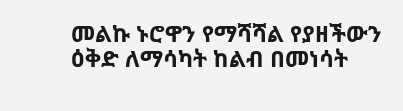መልኩ ኑሮዋን የማሻሻል የያዘችውን ዕቅድ ለማሳካት ከልብ በመነሳት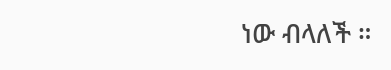ነው ብላለች ።